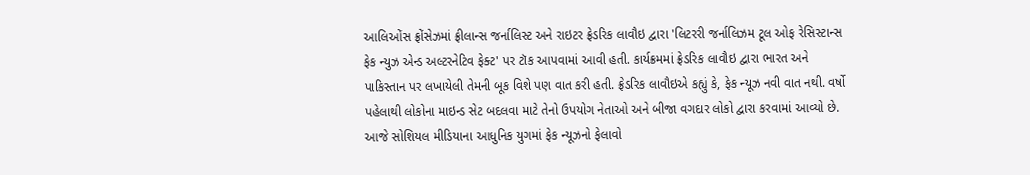આલિઓંસ ફ્રોંસેઝમાં ફ્રીલાન્સ જર્નાલિસ્ટ અને રાઇટર ફ્રેડરિક લાવૌઇ દ્વારા 'લિટરરી જર્નાલિઝમ ટૂલ ઓફ રેસિસ્ટાન્સ ફેક ન્યુઝ એન્ડ અલ્ટરનેટિવ ફેક્ટ' પર ટૉક આપવામાં આવી હતી. કાર્યક્રમમાં ફ્રેડરિક લાવૌઇ દ્વારા ભારત અને પાકિસ્તાન પર લખાયેલી તેમની બૂક વિશે પણ વાત કરી હતી. ફ્રેડરિક લાવૌઇએ કહ્યું કે, ફેક ન્યૂઝ નવી વાત નથી. વર્ષો પહેલાથી લોકોના માઇન્ડ સેટ બદલવા માટે તેનો ઉપયોગ નેતાઓ અને બીજા વગદાર લોકો દ્વારા કરવામાં આવ્યો છે. આજે સોશિયલ મીડિયાના આધુનિક યુગમાં ફેક ન્યૂઝનો ફેલાવો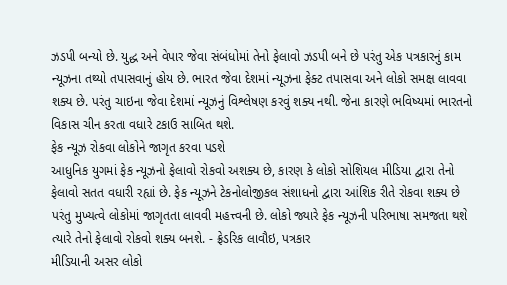ઝડપી બન્યો છે. યુદ્ધ અને વેપાર જેવા સંબંધોમાં તેનો ફેલાવો ઝડપી બને છે પરંતુ એક પત્રકારનું કામ ન્યૂઝના તથ્યો તપાસવાનું હોય છે. ભારત જેવા દેશમાં ન્યૂઝના ફેક્ટ તપાસવા અને લોકો સમક્ષ લાવવા શક્ય છે. પરંતુ ચાઇના જેવા દેશમાં ન્યૂઝનું વિશ્લેષણ કરવું શક્ય નથી. જેના કારણે ભવિષ્યમાં ભારતનો વિકાસ ચીન કરતા વધારે ટકાઉ સાબિત થશે.
ફેક ન્યૂઝ રોકવા લોકોને જાગૃત કરવા પડશે
આધુનિક યુગમાં ફેક ન્યૂઝનો ફેલાવો રોકવો અશક્ય છે, કારણ કે લોકો સોશિયલ મીડિયા દ્વારા તેનો ફેલાવો સતત વધારી રહ્યાં છે. ફેક ન્યૂઝને ટેકનોલોજીકલ સંશાધનો દ્વારા આંશિક રીતે રોકવા શક્ય છે પરંતુ મુખ્યત્વે લોકોમાં જાગૃતતા લાવવી મહત્ત્વની છે. લોકો જ્યારે ફેક ન્યૂઝની પરિભાષા સમજતા થશે ત્યારે તેનો ફેલાવો રોકવો શક્ય બનશે. - ફ્રેડરિક લાવૌઇ, પત્રકાર
મીડિયાની અસર લોકો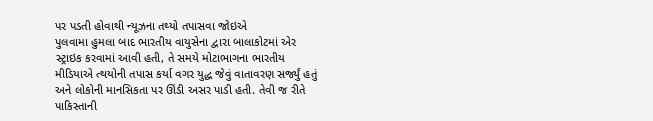પર પડતી હોવાથી ન્યૂઝના તથ્યો તપાસવા જોઇએ
પુલવામા હુમલા બાદ ભારતીય વાયુસેના દ્વારા બાલાકોટમાં એર સ્ટ્રાઇક કરવામાં આવી હતી, તે સમયે મોટાભાગના ભારતીય મીડિયાએ ત્થયોની તપાસ કર્યા વગર યુદ્ધ જેવું વાતાવરણ સર્જ્યું હતું અને લોકોની માનસિકતા પર ઊંડી અસર પાડી હતી. તેવી જ રીતે પાકિસ્તાની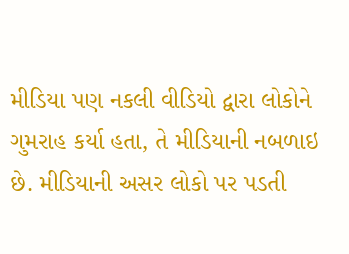મીડિયા પણ નકલી વીડિયો દ્વારા લોકોને ગુમરાહ કર્યા હતા, તે મીડિયાની નબળાઇ છે. મીડિયાની અસર લોકો પર પડતી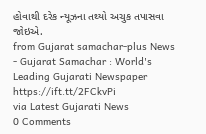હોવાથી દરેક ન્યૂઝના તથ્યો અચુક તપાસવા જોઇએ.
from Gujarat samachar-plus News - Gujarat Samachar : World's Leading Gujarati Newspaper https://ift.tt/2FCkvPi
via Latest Gujarati News
0 Comments